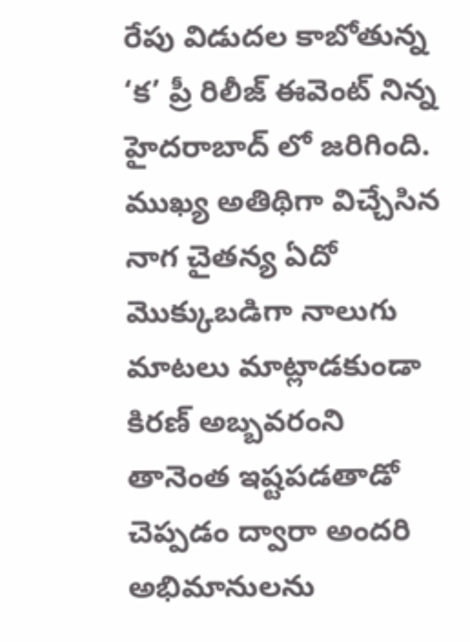రేపు విడుదల కాబోతున్న ‘క’ ప్రీ రిలీజ్ ఈవెంట్ నిన్న హైదరాబాద్ లో జరిగింది. ముఖ్య అతిథిగా విచ్చేసిన నాగ చైతన్య ఏదో మొక్కుబడిగా నాలుగు మాటలు మాట్లాడకుండా కిరణ్ అబ్బవరంని తానెంత ఇష్టపడతాడో చెప్పడం ద్వారా అందరి అభిమానులను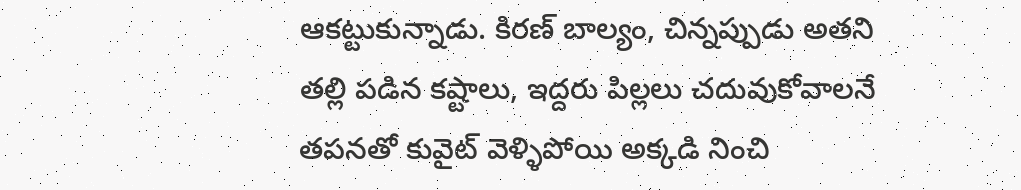ఆకట్టుకున్నాడు. కిరణ్ బాల్యం, చిన్నప్పుడు అతని తల్లి పడిన కష్టాలు, ఇద్దరు పిల్లలు చదువుకోవాలనే తపనతో కువైట్ వెళ్ళిపోయి అక్కడి నించి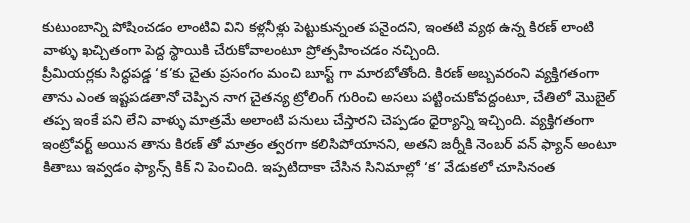కుటుంబాన్ని పోషించడం లాంటివి విని కళ్లనీళ్లు పెట్టుకున్నంత పనైందని, ఇంతటి వ్యథ ఉన్న కిరణ్ లాంటి వాళ్ళు ఖచ్చితంగా పెద్ద స్థాయికి చేరుకోవాలంటూ ప్రోత్సహించడం నచ్చింది.
ప్రీమియర్లకు సిద్ధపడ్డ ‘క’కు చైతు ప్రసంగం మంచి బూస్ట్ గా మారబోతోంది. కిరణ్ అబ్బవరంని వ్యక్తిగతంగా తాను ఎంత ఇష్టపడతానో చెప్పిన నాగ చైతన్య ట్రోలింగ్ గురించి అసలు పట్టించుకోవద్దంటూ, చేతిలో మొబైల్ తప్ప ఇంకే పని లేని వాళ్ళు మాత్రమే అలాంటి పనులు చేస్తారని చెప్పడం ధైర్యాన్ని ఇచ్చింది. వ్యక్తిగతంగా ఇంట్రోవర్ట్ అయిన తాను కిరణ్ తో మాత్రం త్వరగా కలిసిపోయానని, అతని జర్నీకి నెంబర్ వన్ ఫ్యాన్ అంటూ కితాబు ఇవ్వడం ఫ్యాన్స్ కిక్ ని పెంచింది. ఇప్పటిదాకా చేసిన సినిమాల్లో ‘క’ వేడుకలో చూసినంత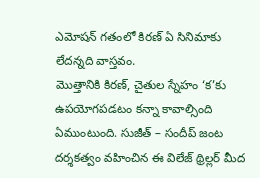ఎమోషన్ గతంలో కిరణ్ ఏ సినిమాకు లేదన్నది వాస్తవం.
మొత్తానికి కిరణ్, చైతుల స్నేహం ‘క’కు ఉపయోగపడటం కన్నా కావాల్సింది ఏముంటుంది. సుజీత్ – సందీప్ జంట దర్శకత్వం వహించిన ఈ విలేజ్ థ్రిల్లర్ మీద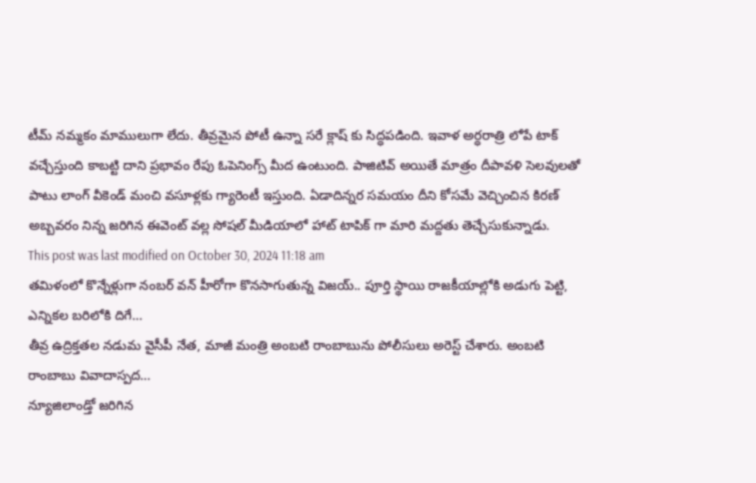టీమ్ నమ్మకం మాములుగా లేదు. తీవ్రమైన పోటీ ఉన్నా సరే క్లాష్ కు సిద్ధపడింది. ఇవాళ అర్ధరాత్రి లోపే టాక్ వచ్చేస్తుంది కాబట్టి దాని ప్రభావం రేపు ఓపెనింగ్స్ మీద ఉంటుంది. పాజిటివ్ అయితే మాత్రం దీపావళి సెలవులతో పాటు లాంగ్ వీకెండ్ మంచి వసూళ్లకు గ్యారెంటీ ఇస్తుంది. ఏడాదిన్నర సమయం దీని కోసమే వెచ్చించిన కిరణ్ అబ్బవరం నిన్న జరిగిన ఈవెంట్ వల్ల సోషల్ మీడియాలో హాట్ టాపిక్ గా మారి మద్దతు తెచ్చేసుకున్నాడు.
This post was last modified on October 30, 2024 11:18 am
తమిళంలో కొన్నేళ్లుగా నంబర్ వన్ హీరోగా కొనసాగుతున్న విజయ్.. పూర్తి స్థాయి రాజకీయాల్లోకి అడుగు పెట్టి, ఎన్నికల బరిలోకి దిగే…
తీవ్ర ఉద్రిక్తతల నడుమ వైసీపీ నేత, మాజీ మంత్రి అంబటి రాంబాబును పోలీసులు అరెస్ట్ చేశారు. అంబటి రాంబాబు వివాదాస్పద…
న్యూజిలాండ్తో జరిగిన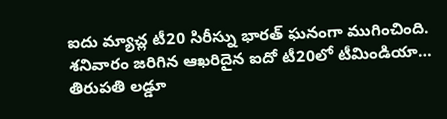ఐదు మ్యాచ్ల టీ20 సిరీస్ను భారత్ ఘనంగా ముగించింది. శనివారం జరిగిన ఆఖరిదైన ఐదో టీ20లో టీమిండియా…
తిరుపతి లడ్డూ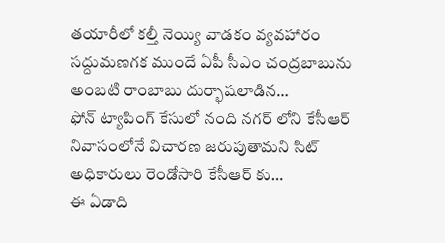తయారీలో కల్తీ నెయ్యి వాడకం వ్యవహారం సద్దుమణగక ముందే ఏపీ సీఎం చంద్రబాబును అంబటి రాంబాబు దుర్భాషలాడిన…
ఫోన్ ట్యాపింగ్ కేసులో నంది నగర్ లోని కేసీఆర్ నివాసంలోనే విచారణ జరుపుతామని సిట్ అధికారులు రెండోసారి కేసీఆర్ కు…
ఈ ఏడాది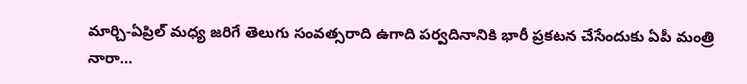మార్చి-ఏప్రిల్ మధ్య జరిగే తెలుగు సంవత్సరాది ఉగాది పర్వదినానికి భారీ ప్రకటన చేసేందుకు ఏపీ మంత్రి నారా…